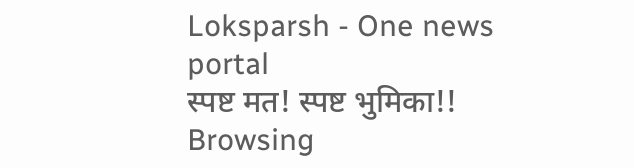Loksparsh - One news portal
स्पष्ट मत! स्पष्ट भुमिका!!
Browsing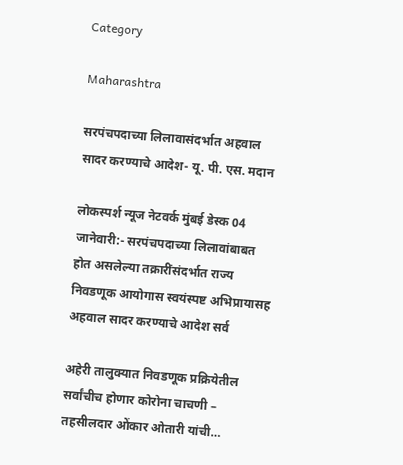Category

Maharashtra

सरपंचपदाच्या लिलावासंदर्भात अहवाल सादर करण्याचे आदेश- यू. पी. एस. मदान

लोकस्पर्श न्यूज नेटवर्क मुंबई डेस्क 04 जानेवारी:- सरपंचपदाच्या लिलावांबाबत होत असलेल्या तक्रारींसंदर्भात राज्य निवडणूक आयोगास स्वयंस्पष्ट अभिप्रायासह अहवाल सादर करण्याचे आदेश सर्व

अहेरी तालुक्यात निवडणूक प्रक्रियेतील सर्वांचीच होणार कोरोना चाचणी – तहसीलदार ओंकार ओतारी यांची…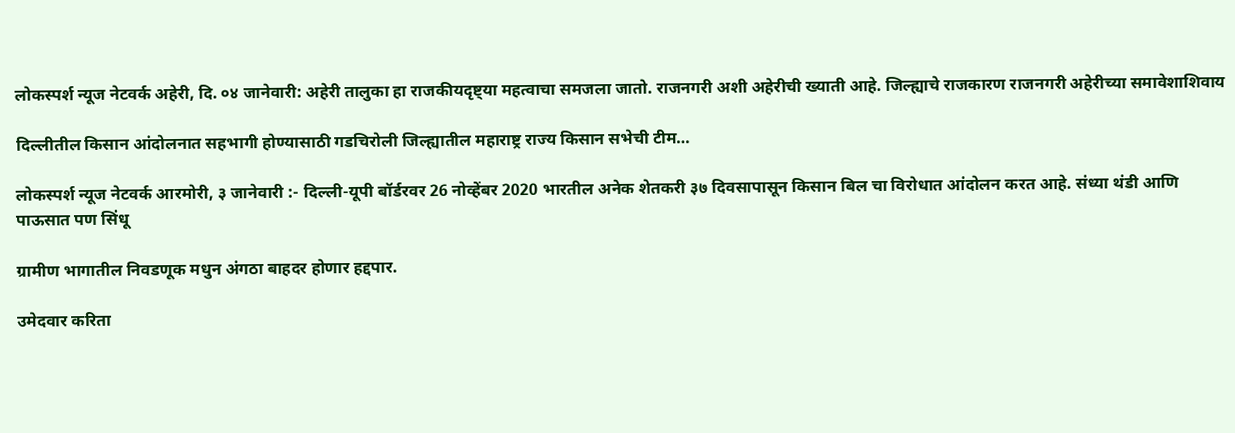लोकस्पर्श न्यूज नेटवर्क अहेरी, दि. ०४ जानेवारी: अहेरी तालुका हा राजकीयदृष्ट्या महत्वाचा समजला जातो. राजनगरी अशी अहेरीची ख्याती आहे. जिल्ह्याचे राजकारण राजनगरी अहेरीच्या समावेशाशिवाय

दिल्लीतील किसान आंदोलनात सहभागी होण्यासाठी गडचिरोली जिल्ह्यातील महाराष्ट्र राज्य किसान सभेची टीम…

लोकस्पर्श न्यूज नेटवर्क आरमोरी, ३ जानेवारी :- दिल्ली-यूपी बॉर्डरवर 26 नोव्हेंबर 2020 भारतील अनेक शेतकरी ३७ दिवसापासून किसान बिल चा विरोधात आंदोलन करत आहे. संध्या थंडी आणि पाऊसात पण सिंधू

ग्रामीण भागातील निवडणूक मधुन अंगठा बाहदर होणार हद्दपार.

उमेदवार करिता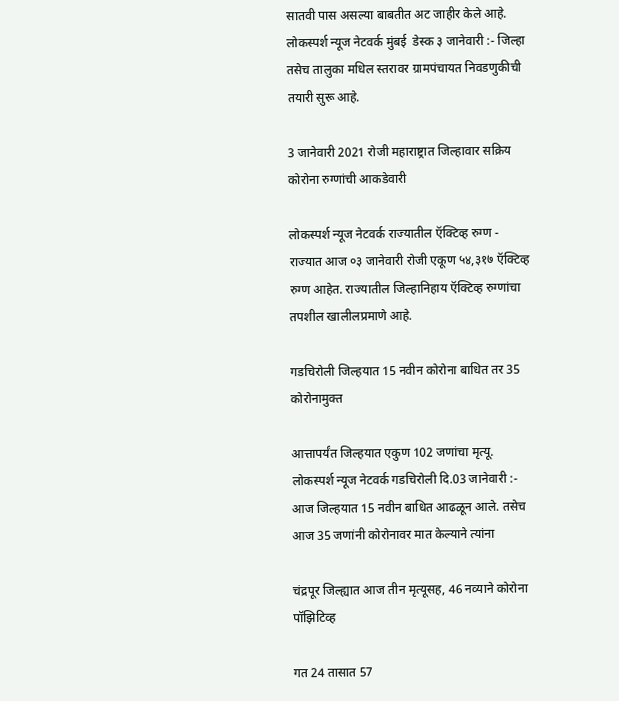सातवी पास असल्या बाबतीत अट जाहीर केले आहे. लोकस्पर्श न्यूज नेटवर्क मुंबई  डेस्क ३ जानेवारी :- जिल्हा तसेच तालुका मधिल स्तरावर ग्रामपंचायत निवडणुकीची तयारी सुरू आहे.

3 जानेवारी 2021 रोजी महाराष्ट्रात जिल्हावार सक्रिय कोरोना रुग्णांची आकडेवारी

लोकस्पर्श न्यूज नेटवर्क राज्यातील ऍक्टिव्ह रुग्ण - राज्यात आज ०३ जानेवारी रोजी एकूण ५४,३१७ ऍक्टिव्ह रुग्ण आहेत. राज्यातील जिल्हानिहाय ऍक्टिव्ह रुग्णांचा तपशील खालीलप्रमाणे आहे.

गडचिरोली जिल्हयात 15 नवीन कोरोना बाधित तर 35 कोरोनामुक्त

आत्तापर्यंत जिल्हयात एकुण 102 जणांचा मृत्यू. लोकस्पर्श न्यूज नेटवर्क गडचिरोली दि.03 जानेवारी :- आज जिल्हयात 15 नवीन बाधित आढळून आले. तसेच आज 35 जणांनी कोरोनावर मात केल्याने त्यांना

चंद्रपूर जिल्ह्यात आज तीन मृत्यूसह, 46 नव्याने कोरोना पॉझिटिव्ह

गत 24 तासात 57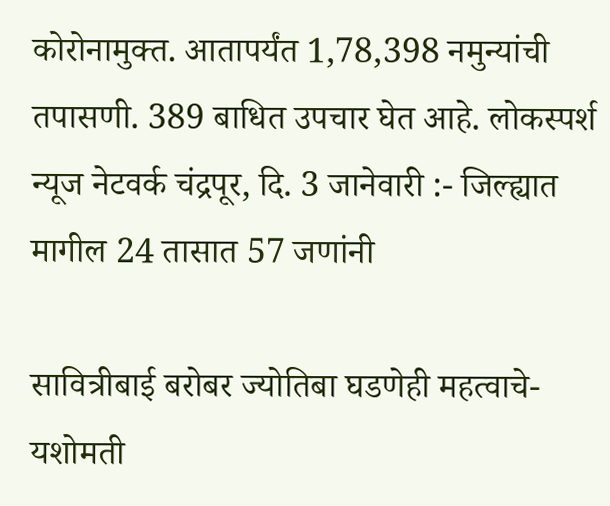कोरोनामुक्त. आतापर्यंत 1,78,398 नमुन्यांची तपासणी. 389 बाधित उपचार घेत आहे. लोकस्पर्श न्यूज नेटवर्क चंद्रपूर, दि. 3 जानेवारी :- जिल्ह्यात मागील 24 तासात 57 जणांनी

सावित्रीबाई बरोबर ज्योतिबा घडणेही महत्वाचे- यशोमती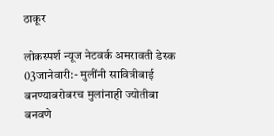ठाकूर

लोकस्पर्श न्यूज नेटवर्क अमरावती डेस्क 03जानेवारी:- मुलींनी सावित्रीबाई बनण्याबरोबरच मुलांनाही ज्योतीबा बनवणे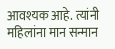आवश्यक आहे. त्यांनी महिलांना मान सन्मान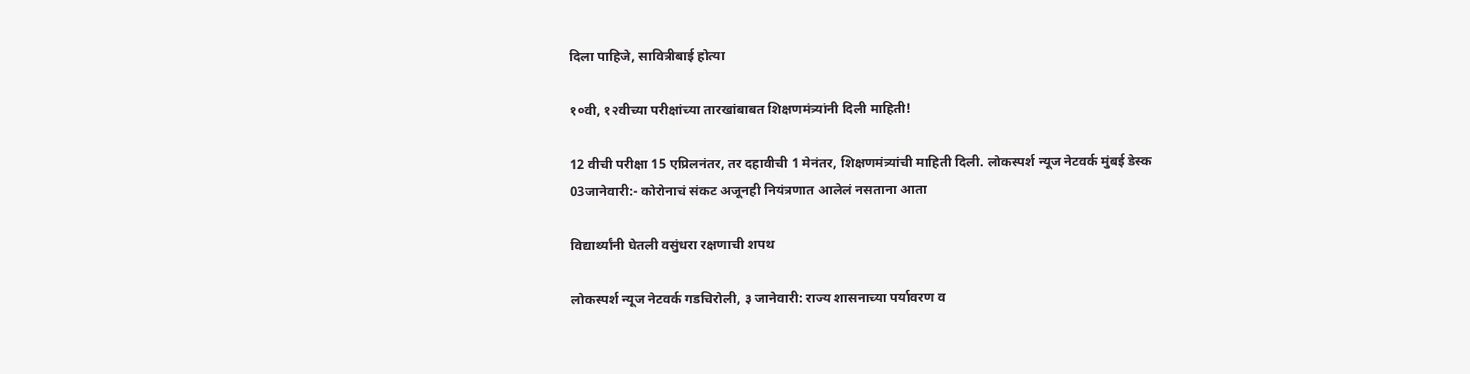दिला पाहिजे, सावित्रीबाई होत्या

१०वी, १२वीच्या परीक्षांच्या तारखांबाबत शिक्षणमंत्र्यांनी दिली माहिती!

12 वीची परीक्षा 15 एप्रिलनंतर, तर दहावीची 1 मेनंतर, शिक्षणमंत्र्यांची माहिती दिली. लोकस्पर्श न्यूज नेटवर्क मुंबई डेस्क 03जानेवारी:- कोरोनाचं संकट अजूनही नियंत्रणात आलेलं नसताना आता

विद्यार्थ्यांनी घेतली वसुंधरा रक्षणाची शपथ

लोकस्पर्श न्यूज नेटवर्क गडचिरोली, ३ जानेवारी: राज्य शासनाच्या पर्यावरण व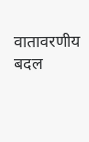वातावरणीय बदल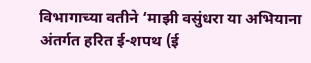विभागाच्या वतीने ‘माझी वसुंधरा या अभियाना अंतर्गत हरित ई-शपथ (ई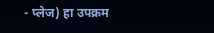- प्लेज) हा उपक्रम